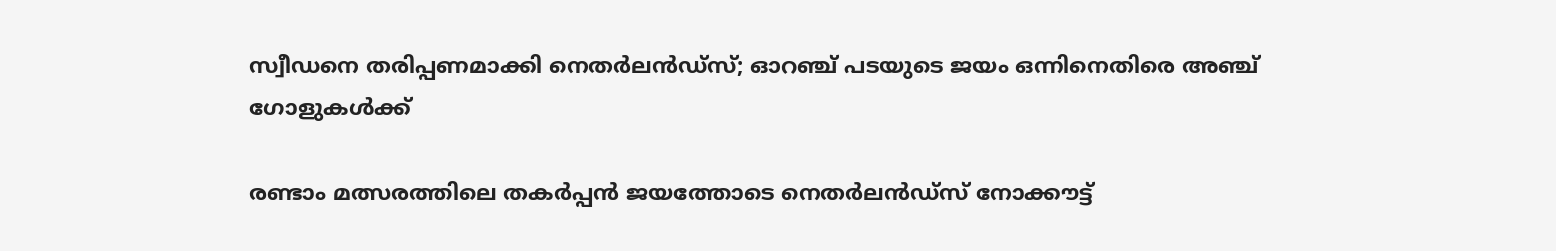സ്വീഡനെ തരിപ്പണമാക്കി നെതര്‍ലന്‍ഡ്‌സ്; ഓറഞ്ച് പടയുടെ ജയം ഒന്നിനെതിരെ അഞ്ച് ഗോളുകള്‍ക്ക്

രണ്ടാം മത്സരത്തിലെ തകര്‍പ്പന്‍ ജയത്തോടെ നെതര്‍ലന്‍ഡ്‌സ് നോക്കൗട്ട്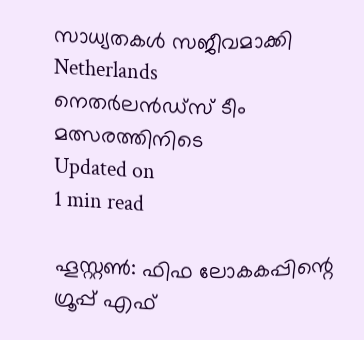സാധ്യതകള്‍ സജീവമാക്കി
Netherlands
നെതര്‍ലന്‍ഡ്‌സ് ടീം മത്സരത്തിനിടെ
Updated on
1 min read

ഹൂസ്റ്റണ്‍: ഫിഫ ലോകകപ്പിന്റെ ഗ്രൂപ്പ് എഫ്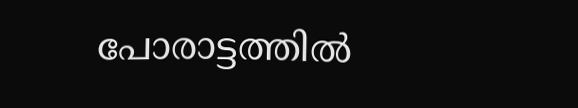പോരാട്ടത്തില്‍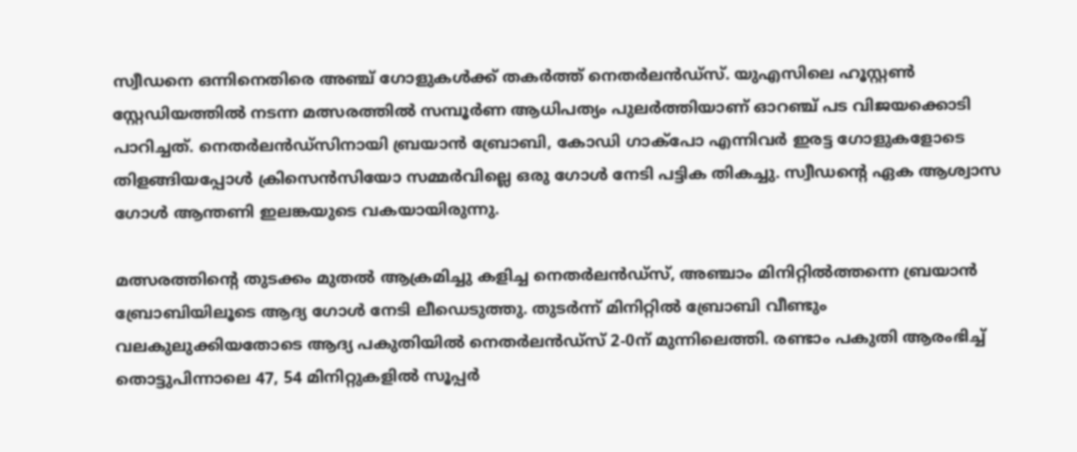സ്വീഡനെ ഒന്നിനെതിരെ അഞ്ച് ഗോളുകള്‍ക്ക് തകര്‍ത്ത് നെതര്‍ലന്‍ഡ്‌സ്. യുഎസിലെ ഹൂസ്റ്റണ്‍ സ്റ്റേഡിയത്തില്‍ നടന്ന മത്സരത്തില്‍ സമ്പൂര്‍ണ ആധിപത്യം പുലര്‍ത്തിയാണ് ഓറഞ്ച് പട വിജയക്കൊടി പാറിച്ചത്. നെതര്‍ലന്‍ഡ്‌സിനായി ബ്രയാന്‍ ബ്രോബി, കോഡി ഗാക്‌പോ എന്നിവര്‍ ഇരട്ട ഗോളുകളോടെ തിളങ്ങിയപ്പോള്‍ ക്രിസെന്‍സിയോ സമ്മര്‍വില്ലെ ഒരു ഗോള്‍ നേടി പട്ടിക തികച്ചു. സ്വീഡന്റെ ഏക ആശ്വാസ ഗോള്‍ ആന്തണി ഇലങ്കയുടെ വകയായിരുന്നു.

മത്സരത്തിന്റെ തുടക്കം മുതല്‍ ആക്രമിച്ചു കളിച്ച നെതര്‍ലന്‍ഡ്‌സ്, അഞ്ചാം മിനിറ്റില്‍ത്തന്നെ ബ്രയാന്‍ ബ്രോബിയിലൂടെ ആദ്യ ഗോള്‍ നേടി ലീഡെടുത്തു. തുടര്‍ന്ന് മിനിറ്റില്‍ ബ്രോബി വീണ്ടും വലകുലുക്കിയതോടെ ആദ്യ പകുതിയില്‍ നെതര്‍ലന്‍ഡ്‌സ് 2-0ന് മുന്നിലെത്തി. രണ്ടാം പകുതി ആരംഭിച്ച് തൊട്ടുപിന്നാലെ 47, 54 മിനിറ്റുകളില്‍ സൂപ്പര്‍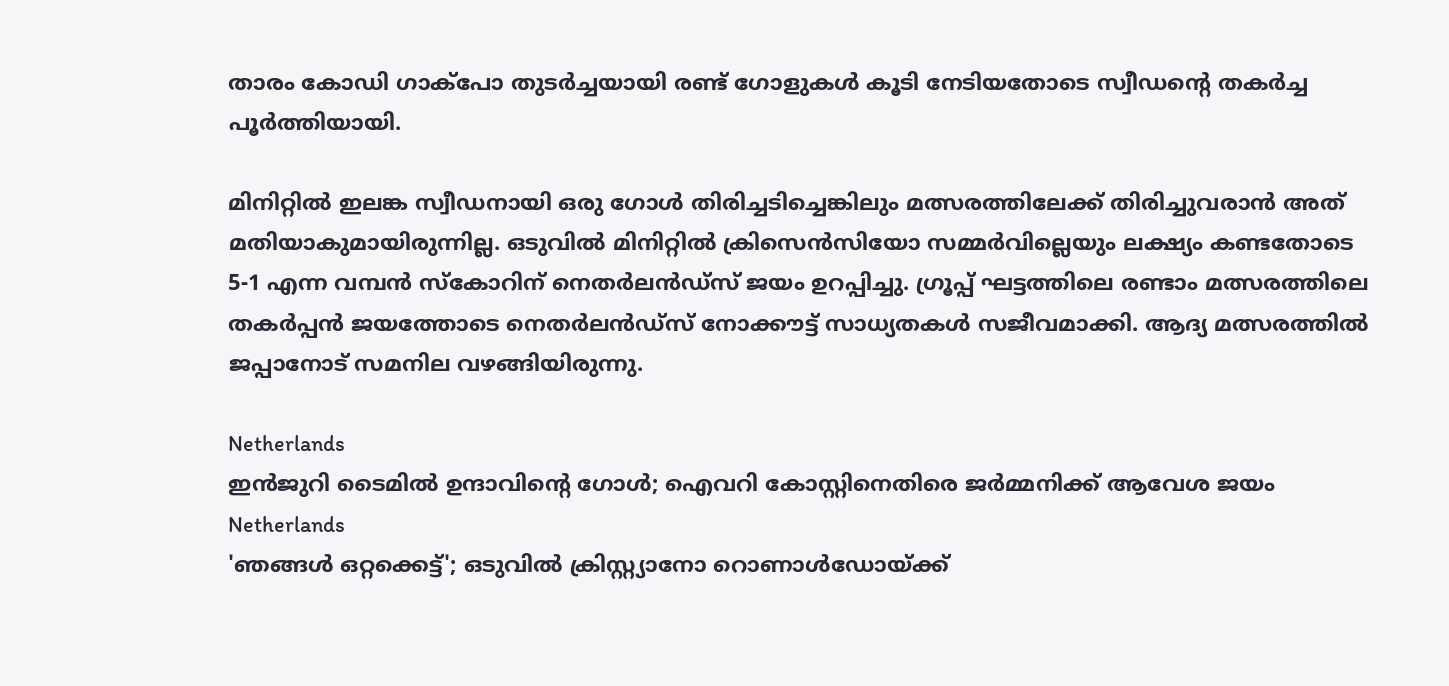താരം കോഡി ഗാക്‌പോ തുടര്‍ച്ചയായി രണ്ട് ഗോളുകള്‍ കൂടി നേടിയതോടെ സ്വീഡന്റെ തകര്‍ച്ച പൂര്‍ത്തിയായി.

മിനിറ്റില്‍ ഇലങ്ക സ്വീഡനായി ഒരു ഗോള്‍ തിരിച്ചടിച്ചെങ്കിലും മത്സരത്തിലേക്ക് തിരിച്ചുവരാന്‍ അത് മതിയാകുമായിരുന്നില്ല. ഒടുവില്‍ മിനിറ്റില്‍ ക്രിസെന്‍സിയോ സമ്മര്‍വില്ലെയും ലക്ഷ്യം കണ്ടതോടെ 5-1 എന്ന വമ്പന്‍ സ്‌കോറിന് നെതര്‍ലന്‍ഡ്‌സ് ജയം ഉറപ്പിച്ചു. ഗ്രൂപ്പ് ഘട്ടത്തിലെ രണ്ടാം മത്സരത്തിലെ തകര്‍പ്പന്‍ ജയത്തോടെ നെതര്‍ലന്‍ഡ്‌സ് നോക്കൗട്ട് സാധ്യതകള്‍ സജീവമാക്കി. ആദ്യ മത്സരത്തില്‍ ജപ്പാനോട് സമനില വഴങ്ങിയിരുന്നു.

Netherlands
ഇന്‍ജുറി ടൈമില്‍ ഉന്ദാവിന്റെ ഗോള്‍; ഐവറി കോസ്റ്റിനെതിരെ ജര്‍മ്മനിക്ക് ആവേശ ജയം
Netherlands
'ഞങ്ങൾ ഒറ്റക്കെട്ട്'; ഒടുവിൽ ക്രിസ്റ്റ്യാനോ റൊണാൾഡോയ്ക്ക്‌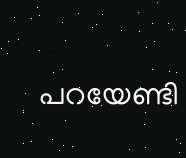പറയേണ്ടി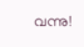വന്നു!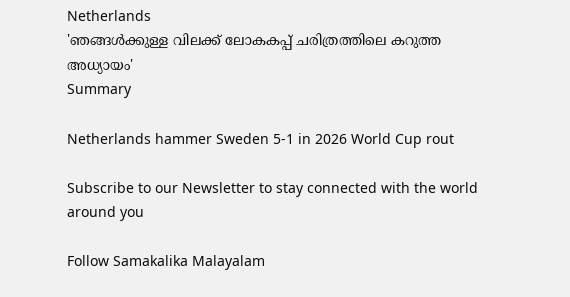Netherlands
'ഞങ്ങൾക്കുള്ള വിലക്ക് ലോകകപ്പ് ചരിത്രത്തിലെ കറുത്ത അധ്യായം'
Summary

Netherlands hammer Sweden 5-1 in 2026 World Cup rout

Subscribe to our Newsletter to stay connected with the world around you

Follow Samakalika Malayalam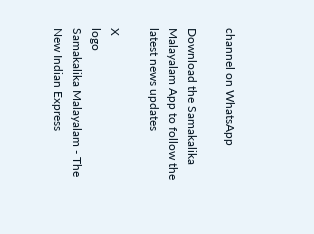channel on WhatsApp

Download the Samakalika Malayalam App to follow the latest news updates

X
logo
Samakalika Malayalam - The New Indian Express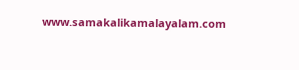www.samakalikamalayalam.com